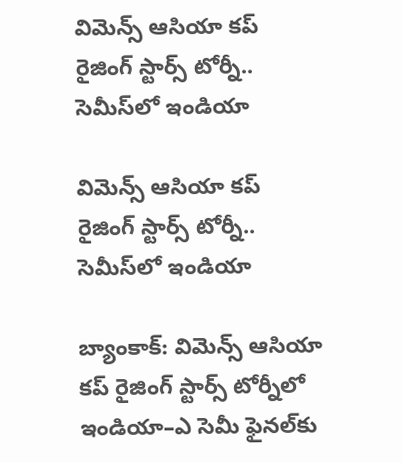విమెన్స్ ఆసియా కప్ రైజింగ్ స్టార్స్ టోర్నీ.. సెమీస్‌‌‌‌లో ఇండియా

విమెన్స్ ఆసియా కప్ రైజింగ్ స్టార్స్ టోర్నీ.. సెమీస్‌‌‌‌లో ఇండియా

బ్యాంకాక్‌‌‌‌: విమెన్స్ ఆసియా కప్ రైజింగ్ స్టార్స్ టోర్నీలో ఇండియా–ఎ సెమీ ఫైనల్‌‌‌‌కు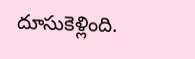దూసుకెళ్లింది.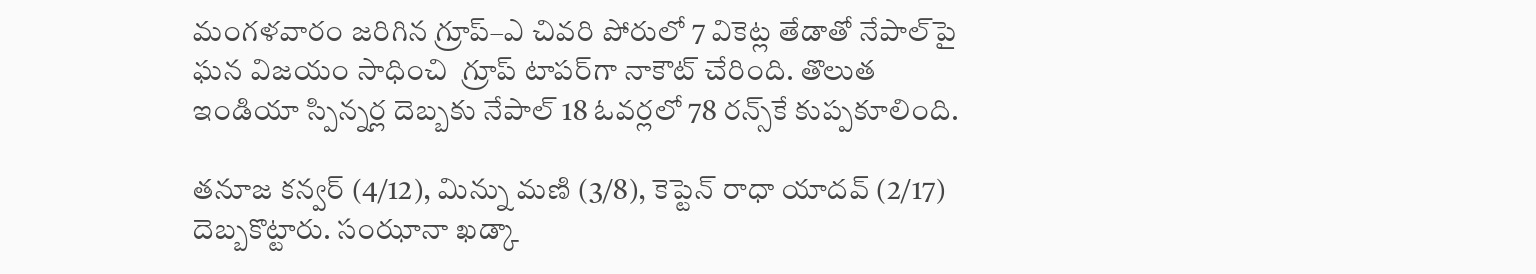మంగళవారం జరిగిన గ్రూప్–ఎ చివరి పోరులో 7 వికెట్ల తేడాతో నేపాల్‌‌‌‌పై ఘన విజయం సాధించి  గ్రూప్‌‌‌‌ టాపర్‌‌‌‌‌‌‌‌గా నాకౌట్‌‌‌‌ చేరింది. తొలుత ఇండియా స్పిన్నర్ల దెబ్బకు నేపాల్ 18 ఓవర్లలో 78 రన్స్‌‌‌‌కే కుప్పకూలింది.

తనూజ కన్వర్ (4/12), మిన్ను మణి (3/8), కెప్టెన్ రాధా యాదవ్ (2/17) దెబ్బకొట్టారు. సంఝానా ఖడ్కా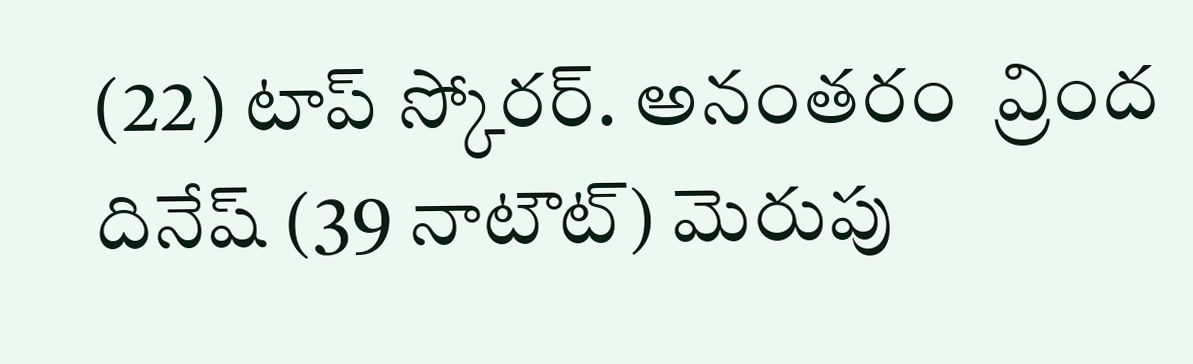(22) టాప్ స్కోరర్‌‌‌‌‌‌‌‌. అనంతరం  వ్రింద దినేష్ (39 నాటౌట్‌‌‌‌) మెరుపు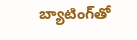బ్యాటింగ్‌‌‌‌తో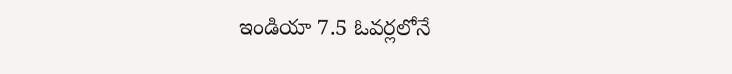ఇండియా 7.5 ఓవర్లలోనే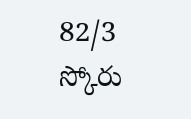82/3 స్కోరు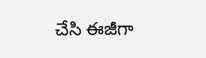చేసి ఈజీగా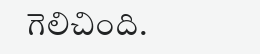గెలిచింది.